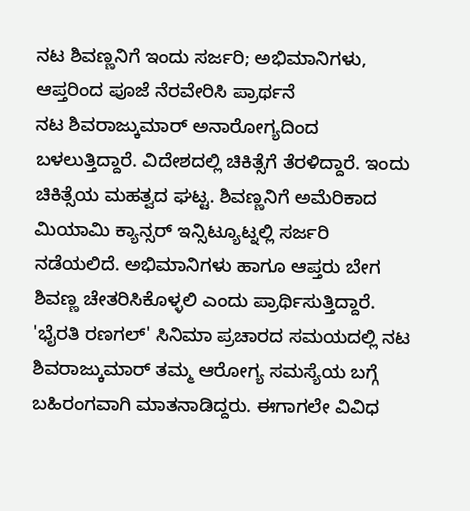ನಟ ಶಿವಣ್ಣನಿಗೆ ಇಂದು ಸರ್ಜರಿ; ಅಭಿಮಾನಿಗಳು, ಆಪ್ತರಿಂದ ಪೂಜೆ ನೆರವೇರಿಸಿ ಪ್ರಾರ್ಥನೆ
ನಟ ಶಿವರಾಜ್ಕುಮಾರ್ ಅನಾರೋಗ್ಯದಿಂದ ಬಳಲುತ್ತಿದ್ದಾರೆ. ವಿದೇಶದಲ್ಲಿ ಚಿಕಿತ್ಸೆಗೆ ತೆರಳಿದ್ದಾರೆ. ಇಂದು ಚಿಕಿತ್ಸೆಯ ಮಹತ್ವದ ಘಟ್ಟ. ಶಿವಣ್ಣನಿಗೆ ಅಮೆರಿಕಾದ ಮಿಯಾಮಿ ಕ್ಯಾನ್ಸರ್ ಇನ್ಸಿಟ್ಯೂಟ್ನಲ್ಲಿ ಸರ್ಜರಿ ನಡೆಯಲಿದೆ. ಅಭಿಮಾನಿಗಳು ಹಾಗೂ ಆಪ್ತರು ಬೇಗ ಶಿವಣ್ಣ ಚೇತರಿಸಿಕೊಳ್ಳಲಿ ಎಂದು ಪ್ರಾರ್ಥಿಸುತ್ತಿದ್ದಾರೆ.
'ಭೈರತಿ ರಣಗಲ್' ಸಿನಿಮಾ ಪ್ರಚಾರದ ಸಮಯದಲ್ಲಿ ನಟ ಶಿವರಾಜ್ಕುಮಾರ್ ತಮ್ಮ ಆರೋಗ್ಯ ಸಮಸ್ಯೆಯ ಬಗ್ಗೆ ಬಹಿರಂಗವಾಗಿ ಮಾತನಾಡಿದ್ದರು. ಈಗಾಗಲೇ ವಿವಿಧ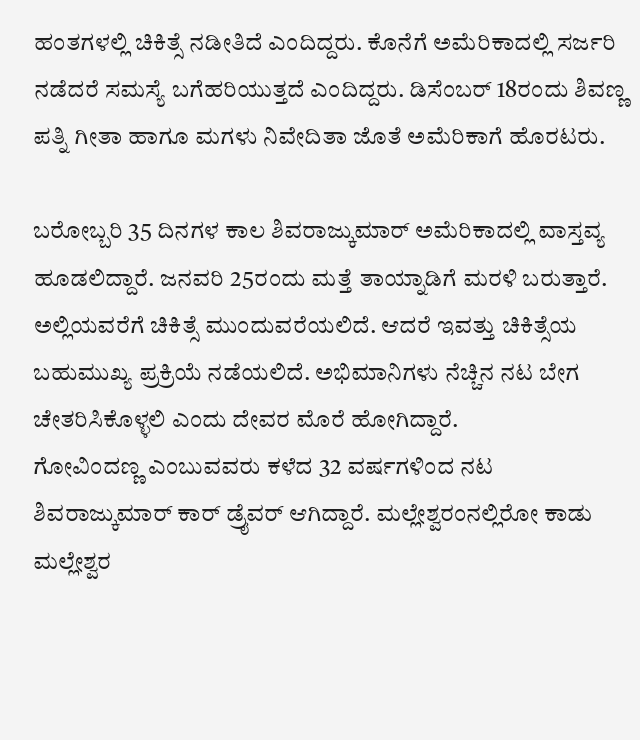ಹಂತಗಳಲ್ಲಿ ಚಿಕಿತ್ಸೆ ನಡೀತಿದೆ ಎಂದಿದ್ದರು. ಕೊನೆಗೆ ಅಮೆರಿಕಾದಲ್ಲಿ ಸರ್ಜರಿ ನಡೆದರೆ ಸಮಸ್ಯೆ ಬಗೆಹರಿಯುತ್ತದೆ ಎಂದಿದ್ದರು. ಡಿಸೆಂಬರ್ 18ರಂದು ಶಿವಣ್ಣ ಪತ್ನಿ ಗೀತಾ ಹಾಗೂ ಮಗಳು ನಿವೇದಿತಾ ಜೊತೆ ಅಮೆರಿಕಾಗೆ ಹೊರಟರು.

ಬರೋಬ್ಬರಿ 35 ದಿನಗಳ ಕಾಲ ಶಿವರಾಜ್ಕುಮಾರ್ ಅಮೆರಿಕಾದಲ್ಲಿ ವಾಸ್ತವ್ಯ ಹೂಡಲಿದ್ದಾರೆ. ಜನವರಿ 25ರಂದು ಮತ್ತೆ ತಾಯ್ನಾಡಿಗೆ ಮರಳಿ ಬರುತ್ತಾರೆ. ಅಲ್ಲಿಯವರೆಗೆ ಚಿಕಿತ್ಸೆ ಮುಂದುವರೆಯಲಿದೆ. ಆದರೆ ಇವತ್ತು ಚಿಕಿತ್ಸೆಯ ಬಹುಮುಖ್ಯ ಪ್ರಕ್ರಿಯೆ ನಡೆಯಲಿದೆ. ಅಭಿಮಾನಿಗಳು ನೆಚ್ಚಿನ ನಟ ಬೇಗ ಚೇತರಿಸಿಕೊಳ್ಳಲಿ ಎಂದು ದೇವರ ಮೊರೆ ಹೋಗಿದ್ದಾರೆ.
ಗೋವಿಂದಣ್ಣ ಎಂಬುವವರು ಕಳೆದ 32 ವರ್ಷಗಳಿಂದ ನಟ ಶಿವರಾಜ್ಕುಮಾರ್ ಕಾರ್ ಡ್ರೈವರ್ ಆಗಿದ್ದಾರೆ. ಮಲ್ಲೇಶ್ವರಂನಲ್ಲಿರೋ ಕಾಡು ಮಲ್ಲೇಶ್ವರ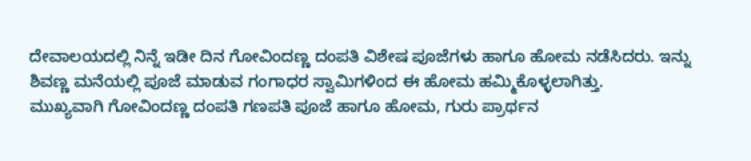ದೇವಾಲಯದಲ್ಲಿ ನಿನ್ನೆ ಇಡೀ ದಿನ ಗೋವಿಂದಣ್ಣ ದಂಪತಿ ವಿಶೇಷ ಪೂಜೆಗಳು ಹಾಗೂ ಹೋಮ ನಡೆಸಿದರು. ಇನ್ನು ಶಿವಣ್ಣ ಮನೆಯಲ್ಲಿ ಪೂಜೆ ಮಾಡುವ ಗಂಗಾಧರ ಸ್ವಾಮಿಗಳಿಂದ ಈ ಹೋಮ ಹಮ್ಮಿಕೊಳ್ಳಲಾಗಿತ್ತು.
ಮುಖ್ಯವಾಗಿ ಗೋವಿಂದಣ್ಣ ದಂಪತಿ ಗಣಪತಿ ಪೂಜೆ ಹಾಗೂ ಹೋಮ, ಗುರು ಪ್ರಾರ್ಥನ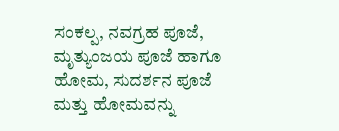ಸಂಕಲ್ಪ, ನವಗ್ರಹ ಪೂಜೆ, ಮೃತ್ಯುಂಜಯ ಪೂಜೆ ಹಾಗೂ ಹೋಮ, ಸುದರ್ಶನ ಪೂಜೆ ಮತ್ತು ಹೋಮವನ್ನು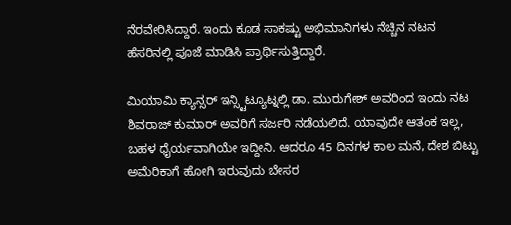ನೆರವೇರಿಸಿದ್ದಾರೆ. ಇಂದು ಕೂಡ ಸಾಕಷ್ಟು ಅಭಿಮಾನಿಗಳು ನೆಚ್ಚಿನ ನಟನ ಹೆಸರಿನಲ್ಲಿ ಪೂಜೆ ಮಾಡಿಸಿ ಪ್ರಾರ್ಥಿಸುತ್ತಿದ್ದಾರೆ.

ಮಿಯಾಮಿ ಕ್ಯಾನ್ಸರ್ ಇನ್ಸ್ಟಿಟ್ಯೂಟ್ನಲ್ಲಿ ಡಾ. ಮುರುಗೇಶ್ ಅವರಿಂದ ಇಂದು ನಟ ಶಿವರಾಜ್ ಕುಮಾರ್ ಅವರಿಗೆ ಸರ್ಜರಿ ನಡೆಯಲಿದೆ. ಯಾವುದೇ ಆತಂಕ ಇಲ್ಲ, ಬಹಳ ಧೈರ್ಯವಾಗಿಯೇ ಇದ್ದೀನಿ. ಆದರೂ 45 ದಿನಗಳ ಕಾಲ ಮನೆ, ದೇಶ ಬಿಟ್ಟು ಅಮೆರಿಕಾಗೆ ಹೋಗಿ ಇರುವುದು ಬೇಸರ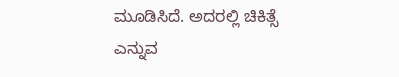ಮೂಡಿಸಿದೆ. ಅದರಲ್ಲಿ ಚಿಕಿತ್ಸೆ ಎನ್ನುವ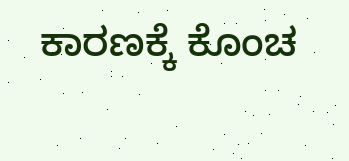ಕಾರಣಕ್ಕೆ ಕೊಂಚ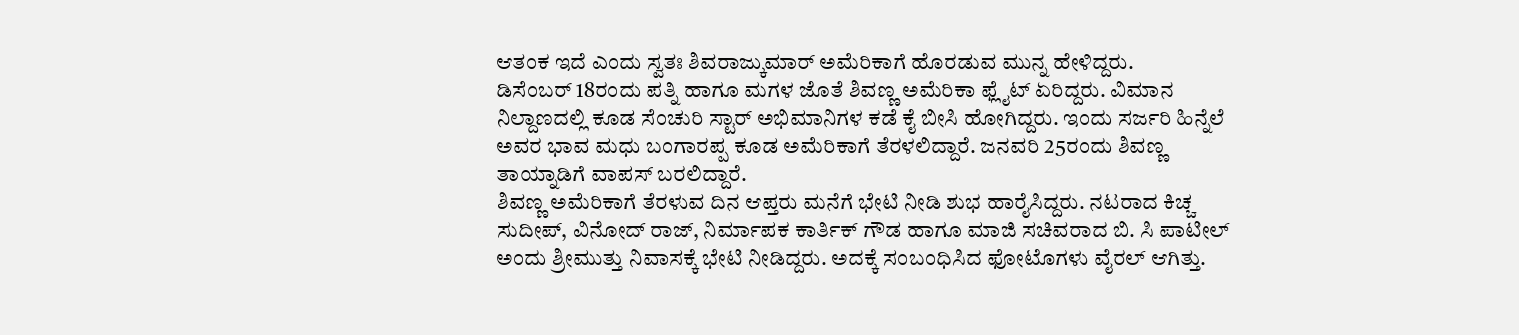ಆತಂಕ ಇದೆ ಎಂದು ಸ್ವತಃ ಶಿವರಾಜ್ಕುಮಾರ್ ಅಮೆರಿಕಾಗೆ ಹೊರಡುವ ಮುನ್ನ ಹೇಳಿದ್ದರು.
ಡಿಸೆಂಬರ್ 18ರಂದು ಪತ್ನಿ ಹಾಗೂ ಮಗಳ ಜೊತೆ ಶಿವಣ್ಣ ಅಮೆರಿಕಾ ಫ್ಲೈಟ್ ಏರಿದ್ದರು. ವಿಮಾನ ನಿಲ್ದಾಣದಲ್ಲಿ ಕೂಡ ಸೆಂಚುರಿ ಸ್ಟಾರ್ ಅಭಿಮಾನಿಗಳ ಕಡೆ ಕೈ ಬೀಸಿ ಹೋಗಿದ್ದರು. ಇಂದು ಸರ್ಜರಿ ಹಿನ್ನೆಲೆ ಅವರ ಭಾವ ಮಧು ಬಂಗಾರಪ್ಪ ಕೂಡ ಅಮೆರಿಕಾಗೆ ತೆರಳಲಿದ್ದಾರೆ. ಜನವರಿ 25ರಂದು ಶಿವಣ್ಣ ತಾಯ್ನಾಡಿಗೆ ವಾಪಸ್ ಬರಲಿದ್ದಾರೆ.
ಶಿವಣ್ಣ ಅಮೆರಿಕಾಗೆ ತೆರಳುವ ದಿನ ಆಪ್ತರು ಮನೆಗೆ ಭೇಟಿ ನೀಡಿ ಶುಭ ಹಾರೈಸಿದ್ದರು. ನಟರಾದ ಕಿಚ್ಚ ಸುದೀಪ್, ವಿನೋದ್ ರಾಜ್, ನಿರ್ಮಾಪಕ ಕಾರ್ತಿಕ್ ಗೌಡ ಹಾಗೂ ಮಾಜಿ ಸಚಿವರಾದ ಬಿ. ಸಿ ಪಾಟೀಲ್ ಅಂದು ಶ್ರೀಮುತ್ತು ನಿವಾಸಕ್ಕೆ ಭೇಟಿ ನೀಡಿದ್ದರು. ಅದಕ್ಕೆ ಸಂಬಂಧಿಸಿದ ಫೋಟೊಗಳು ವೈರಲ್ ಆಗಿತ್ತು.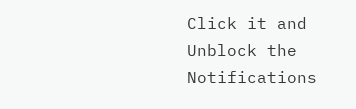Click it and Unblock the Notifications